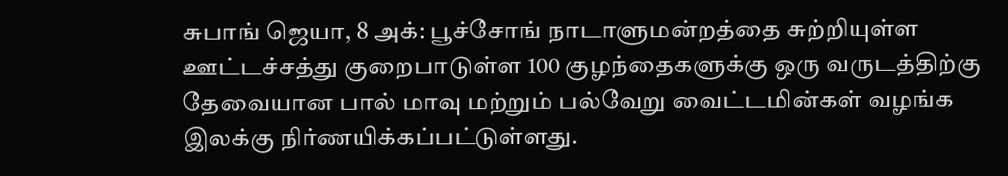சுபாங் ஜெயா, 8 அக்: பூச்சோங் நாடாளுமன்றத்தை சுற்றியுள்ள ஊட்டச்சத்து குறைபாடுள்ள 100 குழந்தைகளுக்கு ஒரு வருடத்திற்கு தேவையான பால் மாவு மற்றும் பல்வேறு வைட்டமின்கள் வழங்க இலக்கு நிர்ணயிக்கப்பட்டுள்ளது.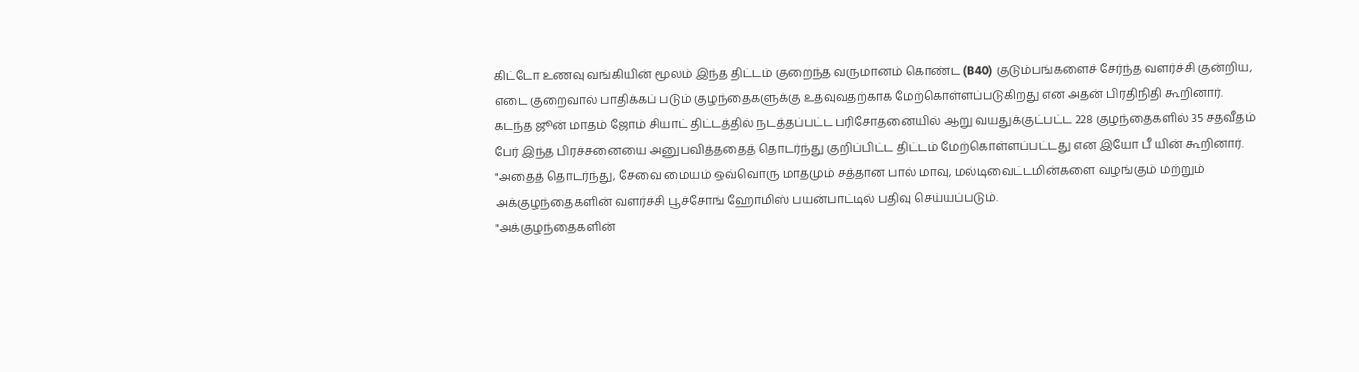கிட்டோ உணவு வங்கியின் மூலம் இந்த திட்டம் குறைந்த வருமானம் கொண்ட (B40) குடும்பங்களைச் சேர்ந்த வளர்ச்சி குன்றிய, எடை குறைவால் பாதிக்கப் படும் குழந்தைகளுக்கு உதவுவதற்காக மேற்கொள்ளப்படுகிறது என அதன் பிரதிநிதி கூறினார்.
கடந்த ஜூன் மாதம் ஜோம் சியாட் திட்டத்தில் நடத்தப்பட்ட பரிசோதனையில் ஆறு வயதுக்குட்பட்ட 228 குழந்தைகளில் 35 சதவீதம் பேர் இந்த பிரச்சனையை அனுபவித்ததைத் தொடர்ந்து குறிப்பிட்ட திட்டம் மேற்கொள்ளப்பட்டது என இயோ பீ யின் கூறினார்.
"அதைத் தொடர்ந்து, சேவை மையம் ஒவ்வொரு மாதமும் சத்தான பால் மாவு, மல்டிவைட்டமின்களை வழங்கும் மற்றும் அக்குழந்தைகளின் வளர்ச்சி பூச்சோங் ஹோமிஸ் பயன்பாட்டில் பதிவு செய்யப்படும்.
"அக்குழந்தைகளின்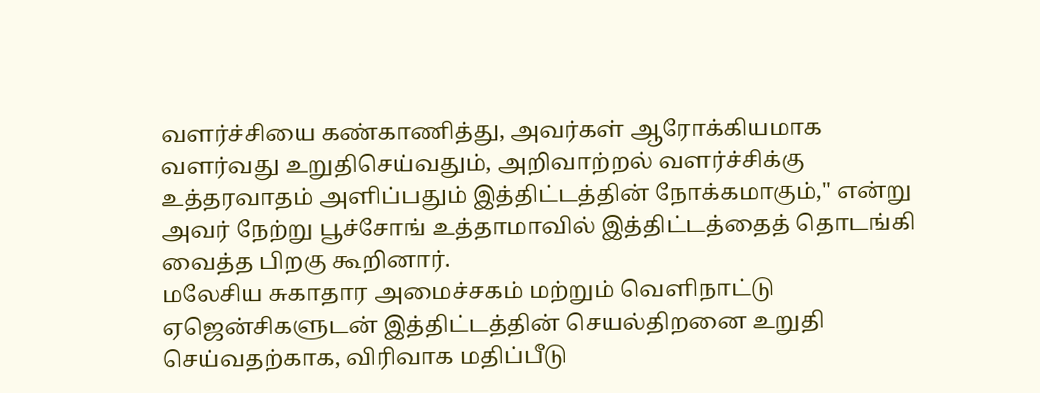வளர்ச்சியை கண்காணித்து, அவர்கள் ஆரோக்கியமாக வளர்வது உறுதிசெய்வதும், அறிவாற்றல் வளர்ச்சிக்கு உத்தரவாதம் அளிப்பதும் இத்திட்டத்தின் நோக்கமாகும்," என்று அவர் நேற்று பூச்சோங் உத்தாமாவில் இத்திட்டத்தைத் தொடங்கி வைத்த பிறகு கூறினார்.
மலேசிய சுகாதார அமைச்சகம் மற்றும் வெளிநாட்டு ஏஜென்சிகளுடன் இத்திட்டத்தின் செயல்திறனை உறுதி செய்வதற்காக, விரிவாக மதிப்பீடு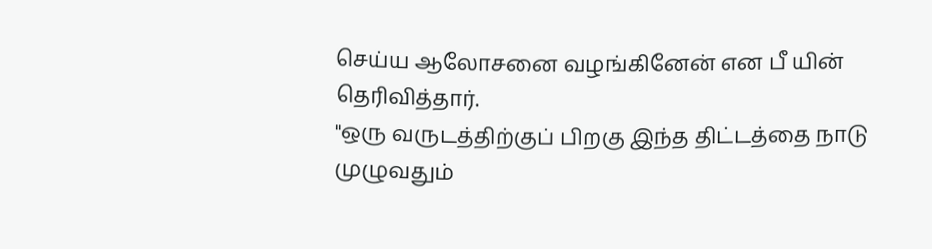செய்ய ஆலோசனை வழங்கினேன் என பீ யின் தெரிவித்தார்.
"ஒரு வருடத்திற்குப் பிறகு இந்த திட்டத்தை நாடு முழுவதும்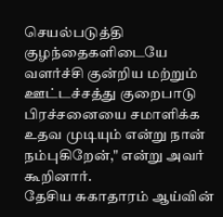செயல்படுத்தி குழந்தைகளிடையே வளர்ச்சி குன்றிய மற்றும் ஊட்டச்சத்து குறைபாடு பிரச்சனையை சமாளிக்க உதவ முடியும் என்று நான் நம்புகிறேன்," என்று அவர் கூறினார்.
தேசிய சுகாதாரம் ஆய்வின்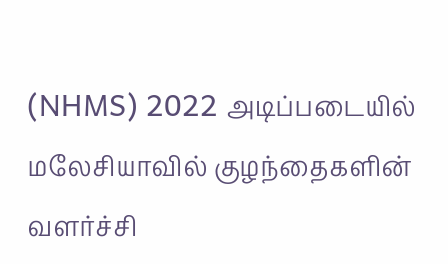(NHMS) 2022 அடிப்படையில் மலேசியாவில் குழந்தைகளின் வளர்ச்சி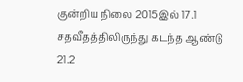குன்றிய நிலை 2015இல் 17.1 சதவீதத்திலிருந்து கடந்த ஆண்டு 21.2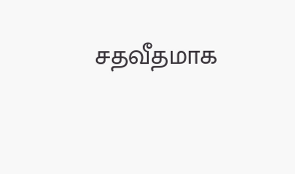சதவீதமாக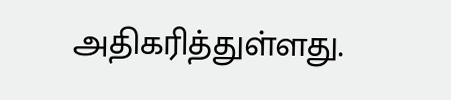அதிகரித்துள்ளது.